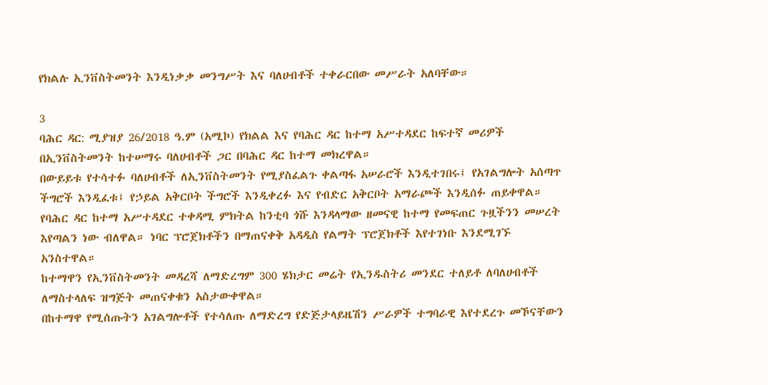የክልሉ ኢንቨስትመንት እንዲነቃቃ መንግሥት እና ባለሀብቶች ተቀራርበው መሥራት አለባቸው።

3
ባሕር ዳር: ሚያዝያ 26/2018 ዓ.ም (አሚኮ) የክልል እና የባሕር ዳር ከተማ አሥተዳደር ከፍተኛ መሪዎች በኢንቨስትመንት ከተሠማሩ ባለሀብቶች ጋር በባሕር ዳር ከተማ መክረዋል።
በውይይቱ የተሳተፉ ባለሀብቶች ለኢንቨስትመንት የሚያስፈልጉ ቀልጣፋ አሠራሮች እንዲተገበሩ፤ የአገልግሎት አሰጣጥ ችግሮች እንዲፈቱ፤ የኃይል አቅርቦት ችግሮች እንዲቀረፉ እና የብድር አቅርቦት አማራጮች እንዲሰፉ ጠይቀዋል።
የባሕር ዳር ከተማ አሥተዳደር ተቀዳሚ ምክትል ከንቲባ ጎሹ እንዳላማው ዘመናዊ ከተማ የመፍጠር ጉዟችንን መሠረት እየጣልን ነው ብለዋል። ነባር ፕሮጀክቶችን በማጠናቀቅ አዳዲስ የልማት ፕሮጀክቶች እየተገነቡ እንደሚገኙ አንስተዋል።
ከተማዋን የኢንቨስትመንት መዳረሻ ለማድረግም 300 ሄክታር መሬት የኢንዱስትሪ መንደር ተለይቶ ለባለሀብቶች ለማስተላለፍ ዝግጅት መጠናቀቁን አስታውቀዋል።
በከተማዋ የሚሰጡትን አገልግሎቶች የተሳለጡ ለማድረግ የድጅታላይዜሽን ሥራዎች ተግባራዊ እየተደረጉ መኾናቸውን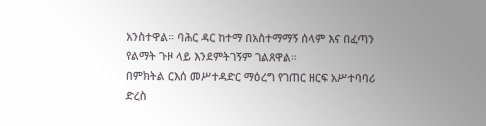አንስተዋል። ባሕር ዳር ከተማ በአስተማማኝ ሰላም እና በፈጣን የልማት ጉዞ ላይ እንደምትገኝም ገልጸዋል።
በምክትል ርእሰ መሥተዳድር ማዕረግ የገጠር ዘርፍ አሥተባባሪ ድረስ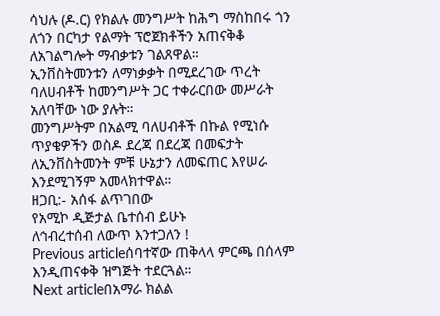ሳህሉ (ዶ.ር) የክልሉ መንግሥት ከሕግ ማስከበሩ ጎን ለጎን በርካታ የልማት ፕሮጀክቶችን አጠናቅቆ ለአገልግሎት ማብቃቱን ገልጸዋል።
ኢንቨስትመንቱን ለማነቃቃት በሚደረገው ጥረት ባለሀብቶች ከመንግሥት ጋር ተቀራርበው መሥራት አለባቸው ነው ያሉት።
መንግሥትም በአልሚ ባለሀብቶች በኩል የሚነሱ ጥያቄዎችን ወስዶ ደረጃ በደረጃ በመፍታት ለኢንቨስትመንት ምቹ ሁኔታን ለመፍጠር እየሠራ እንደሚገኝም አመላክተዋል።
ዘጋቢ:- አሰፋ ልጥገበው
የአሚኮ ዲጅታል ቤተሰብ ይሁኑ
ለኅብረተሰብ ለውጥ እንተጋለን !
Previous articleሰባተኛው ጠቅላላ ምርጫ በሰላም እንዲጠናቀቅ ዝግጅት ተደርጓል።
Next articleበአማራ ክልል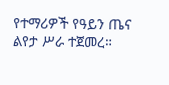የተማሪዎች የዓይን ጤና ልየታ ሥራ ተጀመረ።